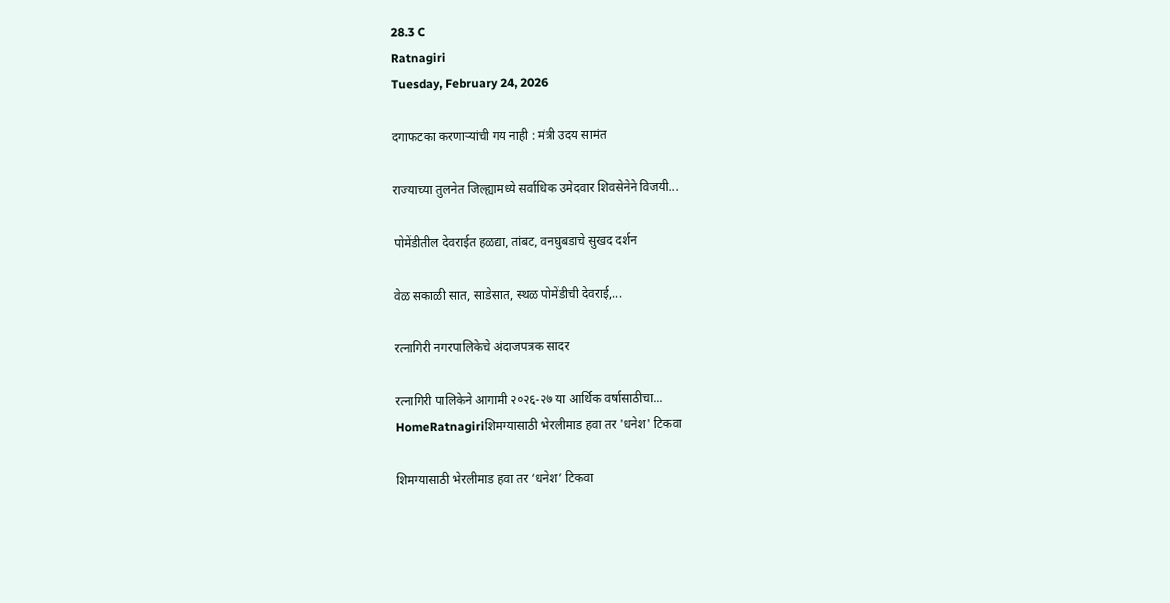28.3 C
Ratnagiri
Tuesday, February 24, 2026

दगाफटका करणाऱ्यांची गय नाही : मंत्री उदय सामंत

राज्याच्या तुलनेत जिल्ह्यामध्ये सर्वाधिक उमेदवार शिवसेनेने विजयी...

पोमेंडीतील देवराईत हळद्या, तांबट, वनघुबडाचे सुखद दर्शन

वेळ सकाळी सात, साडेसात, स्थळ पोमेंडीची देवराई,...

रत्नागिरी नगरपालिकेचे अंदाजपत्रक सादर

रत्नागिरी पालिकेने आगामी २०२६-२७ या आर्थिक वर्षासाठीचा...
HomeRatnagiriशिमग्यासाठी भेरलीमाड हवा तर 'धनेश' टिकवा

शिमग्यासाठी भेरलीमाड हवा तर ‘धनेश’ टिकवा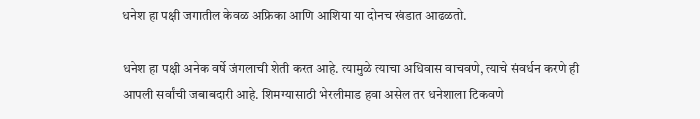धनेश हा पक्षी जगातील केवळ अफ्रिका आणि आशिया या दोनच खंडात आढळतो.

धनेश हा पक्षी अनेक वर्षे जंगलाची शेती करत आहे. त्यामुळे त्याचा अधिवास वाचवणे, त्याचे संवर्धन करणे ही आपली सर्वांची जबाबदारी आहे. शिमग्यासाठी भेरलीमाड हवा असेल तर धनेशाला टिकवणे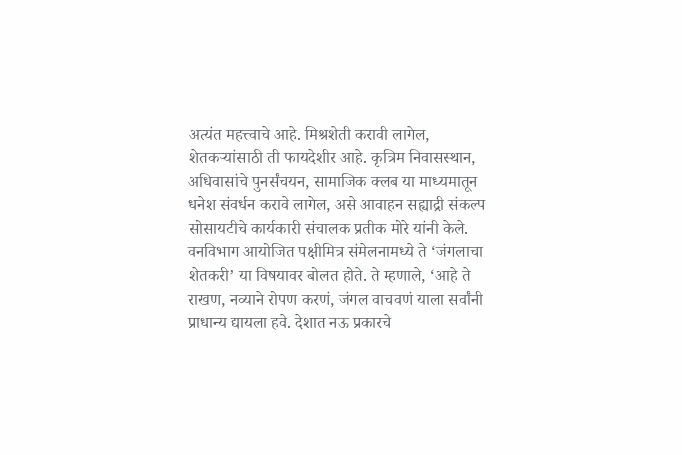अत्यंत महत्त्वाचे आहे. मिश्रशेती करावी लागेल, शेतकऱ्यांसाठी ती फायदेशीर आहे. कृत्रिम निवासस्थान, अधिवासांचे पुनर्संचयन, सामाजिक क्लब या माध्यमातून धनेश संवर्धन करावे लागेल, असे आवाहन सह्याद्री संकल्प सोसायटीचे कार्यकारी संचालक प्रतीक मोरे यांनी केले. वनविभाग आयोजित पक्षीमित्र संमेलनामध्ये ते ‘जंगलाचा शेतकरी’ या विषयावर बोलत होते. ते म्हणाले, ‘आहे ते राखण, नव्याने रोपण करणं, जंगल वाचवणं याला सर्वांनी प्राधान्य द्यायला हवे. देशात नऊ प्रकारचे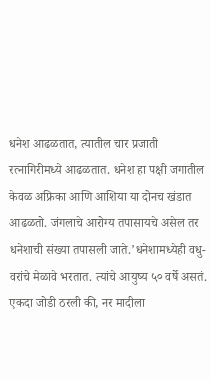धनेश आढळतात, त्यातील चार प्रजाती रत्नागिरीमध्ये आढळतात. धनेश हा पक्षी जगातील केवळ अफ्रिका आणि आशिया या दोनच खंडात आढळतो. जंगलाचे आरोग्य तपासायचे असेल तर धनेशाची संख्या तपासली जाते.’धनेशामध्येही वधु-वरांचे मेळावे भरतात. त्यांचे आयुष्य ५० वर्षे असतं. एकदा जोडी ठरली की, नर मादीला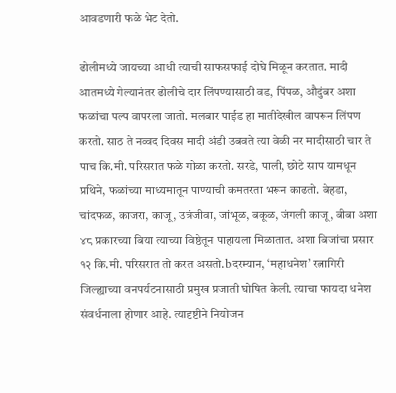आवडणारी फळे भेट देतो.

ढोलीमध्ये जायच्या आधी त्याची साफसफाई दोघे मिळून करतात. मादी आतमध्ये गेल्यानंतर ढोलीचे दार लिंपण्यासाठी वड, पिंपळ, औदुंबर अशा फळांचा पल्प वापरला जातो. मलबार पाईड हा मातीदेखील वापरून लिंपण करतो. साठ ते नव्वद दिवस मादी अंडी उबवते त्या वेळी नर मादीसाठी चार ते पाच कि.मी. परिसरात फळे गोळा करतो. सरडे, पाली, छोटे साप यामधून प्रथिने, फळांच्या माध्यमातून पाण्याची कमतरता भरून काढतो. बेहडा, चांदफळ, काजरा, काजू, उत्रंजीवा, जांभूळ, बकूळ, जंगली काजू, बीबा अशा ४८ प्रकारच्या बिया त्याच्या विष्ठेतून पाहायला मिळातात. अशा बिजांचा प्रसार १२ कि.मी. परिसरात तो करत असतो.bदरम्यान, ‘महाधनेश’ रत्नागिरी जिल्ह्याच्या वनपर्यटनासाठी प्रमुख प्रजाती घोषित केली. त्याचा फायदा धनेश संवर्धनाला होणार आहे. त्यादृष्टीने नियोजन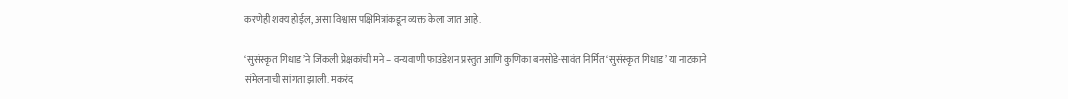करणेही शक्य होईल, असा विश्वास पक्षिमित्रांकडून व्यक्त केला जात आहे.

‘सुसंस्कृत गिधाड’ने जिंकली प्रेक्षकांची मने – वन्यवाणी फाउंडेशन प्रस्तुत आणि कुणिका बनसोडे-सावंत निर्मित ‘सुसंस्कृत गिधाड’ या नाटकाने संमेलनाची सांगता झाली. मकरंद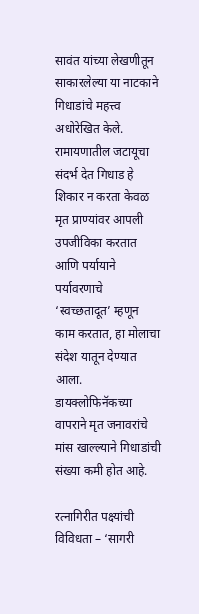सावंत यांच्या लेखणीतून साकारलेल्या या नाटकाने गिधाडांचे महत्त्व अधोरेखित केले. रामायणातील जटायूचा संदर्भ देत गिधाड हे शिकार न करता केवळ मृत प्राण्यांवर आपली उपजीविका करतात आणि पर्यायाने पर्यावरणाचे ‘स्वच्छतादूत’ म्हणून काम करतात, हा मोलाचा संदेश यातून देण्यात आला. डायक्लोफिनॅकच्या वापराने मृत जनावरांचे मांस खाल्ल्याने गिधाडांची संख्या कमी होत आहे.

रत्नागिरीत पक्ष्यांची विविधता – ‘सागरी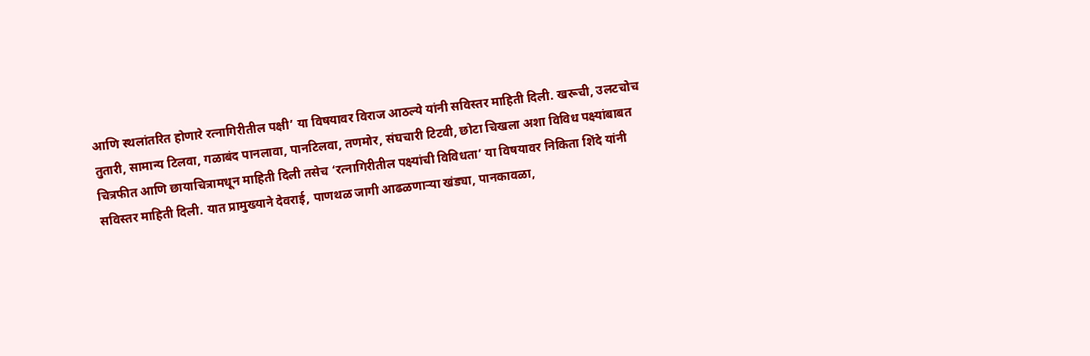आणि स्थलांतरित होणारे रत्नागिरीतील पक्षी’ या विषयावर विराज आठल्ये यांनी सविस्तर माहिती दिली. खरूची, उलटचोच तुतारी, सामान्य टिलवा, गळाबंद पानलावा, पानटिलवा, तणमोर, संघचारी टिटवी, छोटा चिखला अशा विविध पक्ष्यांबाबत चित्रफीत आणि छायाचित्रामधून माहिती दिली तसेच ‘रत्नागिरीतील पक्ष्यांची विविधता’ या विषयावर निकिता शिंदे यांनी सविस्तर माहिती दिली. यात प्रामुख्याने देवराई, पाणथळ जागी आढळणाऱ्या खंड्या, पानकावळा,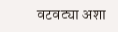वटवट्या अशा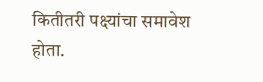कितीतरी पक्ष्यांचा समावेश होता.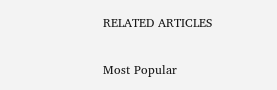RELATED ARTICLES

Most Popular